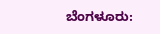ಬೆಂಗಳೂರು: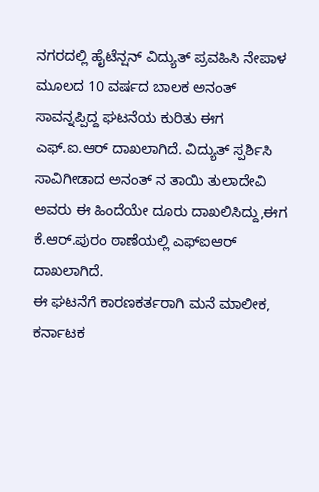ನಗರದಲ್ಲಿ ಹೈಟೆನ್ಷನ್ ವಿದ್ಯುತ್ ಪ್ರವಹಿಸಿ ನೇಪಾಳ ಮೂಲದ 10 ವರ್ಷದ ಬಾಲಕ ಅನಂತ್ ಸಾವನ್ನಪ್ಪಿದ್ದ ಘಟನೆಯ ಕುರಿತು ಈಗ ಎಫ್.ಐ.ಆರ್ ದಾಖಲಾಗಿದೆ. ವಿದ್ಯುತ್ ಸ್ಪರ್ಶಿಸಿ ಸಾವಿಗೀಡಾದ ಅನಂತ್ ನ ತಾಯಿ ತುಲಾದೇವಿ ಅವರು ಈ ಹಿಂದೆಯೇ ದೂರು ದಾಖಲಿಸಿದ್ದು,ಈಗ ಕೆ.ಆರ್.ಪುರಂ ಠಾಣೆಯಲ್ಲಿ ಎಫ್ಐಆರ್ ದಾಖಲಾಗಿದೆ.
ಈ ಘಟನೆಗೆ ಕಾರಣಕರ್ತರಾಗಿ ಮನೆ ಮಾಲೀಕ, ಕರ್ನಾಟಕ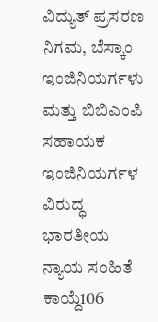ವಿದ್ಯುತ್ ಪ್ರಸರಣ ನಿಗಮ, ಬೆಸ್ಕಾಂ ಇಂಜಿನಿಯರ್ಗಳು ಮತ್ತು ಬಿಬಿಎಂಪಿ ಸಹಾಯಕ ಇಂಜಿನಿಯರ್ಗಳ ವಿರುದ್ಧ ಭಾರತೀಯ ನ್ಯಾಯ ಸಂಹಿತೆ ಕಾಯ್ದೆ106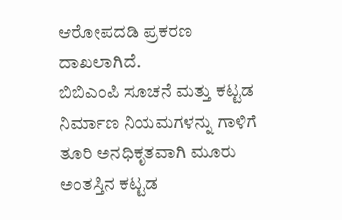ಆರೋಪದಡಿ ಪ್ರಕರಣ ದಾಖಲಾಗಿದೆ.
ಬಿಬಿಎಂಪಿ ಸೂಚನೆ ಮತ್ತು ಕಟ್ಟಡ ನಿರ್ಮಾಣ ನಿಯಮಗಳನ್ನು ಗಾಳಿಗೆ ತೂರಿ ಅನಧಿಕೃತವಾಗಿ ಮೂರು ಅಂತಸ್ತಿನ ಕಟ್ಟಡ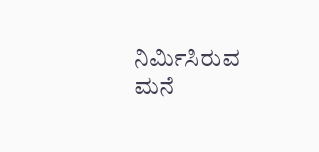ನಿರ್ಮಿಸಿರುವ ಮನೆ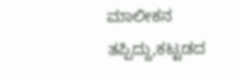ಮಾಲೀಕನ ತಪ್ಪಿದ್ದು,ಕಟ್ಟಡದ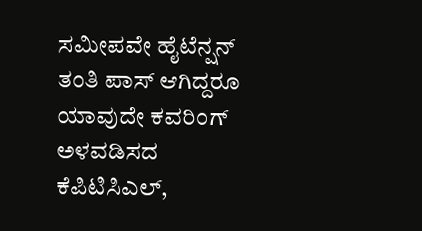ಸಮೀಪವೇ ಹೈಟೆನ್ಷನ್ ತಂತಿ ಪಾಸ್ ಆಗಿದ್ದರೂ ಯಾವುದೇ ಕವರಿಂಗ್ ಅಳವಡಿಸದ ಕೆಪಿಟಿಸಿಎಲ್,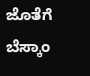ಜೊತೆಗೆ ಬೆಸ್ಕಾಂ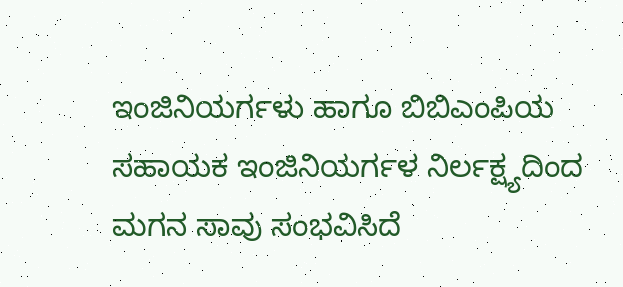ಇಂಜಿನಿಯರ್ಗಳು ಹಾಗೂ ಬಿಬಿಎಂಪಿಯ ಸಹಾಯಕ ಇಂಜಿನಿಯರ್ಗಳ ನಿರ್ಲಕ್ಷ್ಯದಿಂದ ಮಗನ ಸಾವು ಸಂಭವಿಸಿದೆ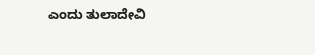ಎಂದು ತುಲಾದೇವಿ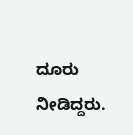ದೂರು ನೀಡಿದ್ದರು.